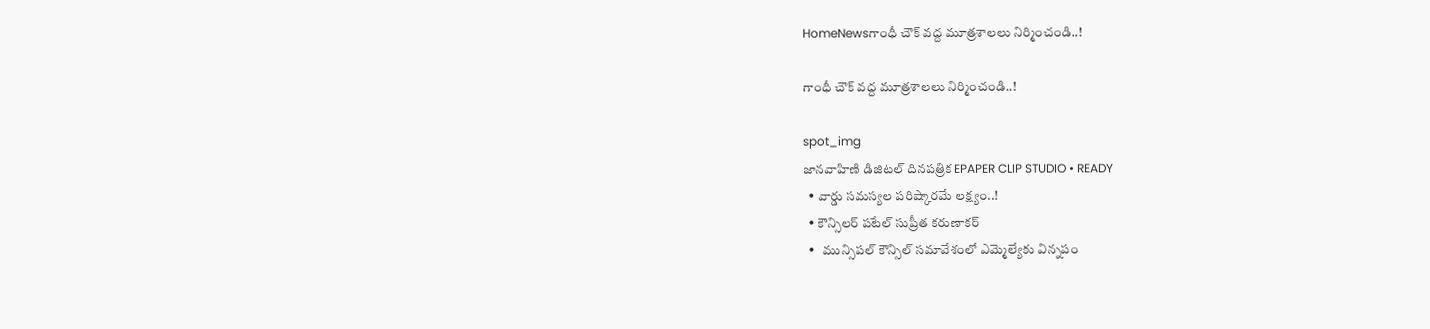HomeNewsగాంధీ చౌక్ వద్ద మూత్రశాలలు నిర్మించండి..!

గాంధీ చౌక్ వద్ద మూత్రశాలలు నిర్మించండి..!

spot_img
జానవాహిణి డిజిటల్ దినపత్రిక EPAPER CLIP STUDIO • READY
  • వార్డు సమస్యల పరిష్కారమే లక్ష్యం..!
  • కౌన్సిలర్ పటేల్ సుప్రీత కరుణాకర్
  •   మున్సిపల్ కౌన్సిల్ సమావేశంలో ఎమ్మెల్యేకు విన్నపం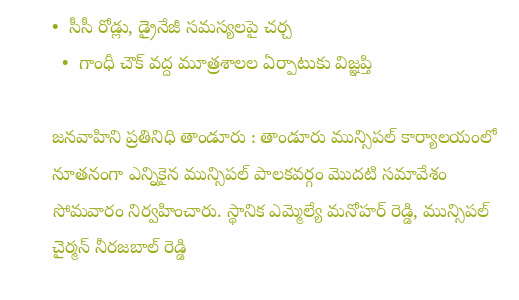•  సీసీ రోడ్లు, డ్రైనేజీ సమస్యలపై చర్చ
  •  గాంధీ చౌక్ వద్ద మూత్రశాలల ఏర్పాటుకు విజ్ఞప్తి

జనవాహిని ప్రతినిధి తాండూరు : తాండూరు మున్సిపల్ కార్యాలయంలో నూతనంగా ఎన్నికైన మున్సిపల్ పాలకవర్గం మొదటి సమావేశం సోమవారం నిర్వహించారు. స్థానిక ఎమ్మెల్యే మనోహర్ రెడ్డి, మున్సిపల్ చైర్మన్ నీరజబాల్ రెడ్డి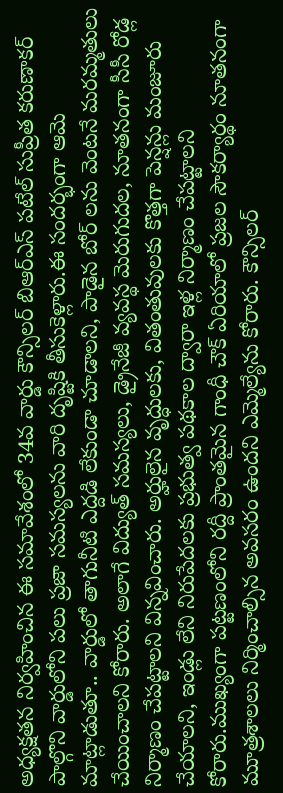అధ్యక్షతన నిర్వహించిన ఈ సమావేశంలో 34వ వార్డు కౌన్సిలర్ బిఆర్ఎస్ పటేల్ సుప్రీత కరుణాకర్ పాల్గొని వార్డులోని పలు ప్రజా సమస్యలను వారి దృష్టికి తీసుకెళ్లారు.ఈ సందర్భంగా ఆమె మాట్లాడుతూ.. వార్డులో తాగునీటి ఎద్దడి లేకుండా చూడాలని, పాడైన బోర్ లను వెంటనే మరమ్మతులు చేయించాలని కోరారు. అలాగే విద్యుత్ సమస్యలు, డ్రైనేజీ వ్యవస్థ మెరుగుదల, నూతనంగా సీసీ రోడ్ల నిర్మాణం చేపట్టాలని విన్నవించారు. అర్హులైన వృద్ధులకు, వితంతువులకు కొత్తగా పెన్షన్లు మంజూరు చేయాలని, ఇండ్లు లేని నిరుపేదలకు ప్రభుత్వ పథకాల ద్వారా ఇళ్ల నిర్మాణం చేపట్టాలని కోరారు.ముఖ్యంగా పట్టణంలోని రద్దీ ప్రాంతమైన గాంధీ చౌక్ ఏరియాలో ప్రజల సౌకర్యార్థం నూతనంగా మూత్రశాలలు నిర్మించాల్సిన అవసరం ఉందని ఎమ్మెల్యేను కోరారు. కౌన్సిలర్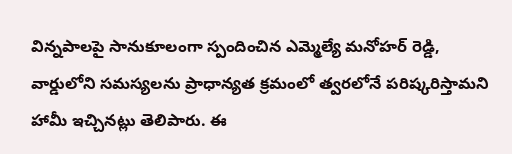విన్నపాలపై సానుకూలంగా స్పందించిన ఎమ్మెల్యే మనోహర్ రెడ్డి, వార్డులోని సమస్యలను ప్రాధాన్యత క్రమంలో త్వరలోనే పరిష్కరిస్తామని హామీ ఇచ్చినట్లు తెలిపారు. ఈ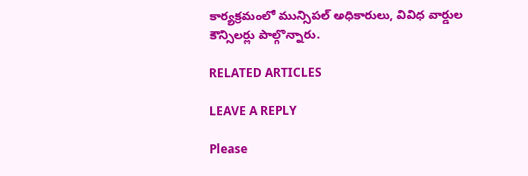కార్యక్రమంలో మున్సిపల్ అధికారులు, వివిధ వార్డుల కౌన్సిలర్లు పాల్గొన్నారు.

RELATED ARTICLES

LEAVE A REPLY

Please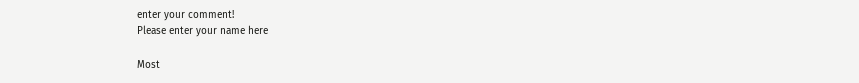enter your comment!
Please enter your name here

Most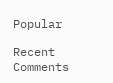Popular

Recent Comments